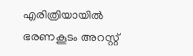എരിത്രിയായില്‍ ഭരണകൂടം അറസ്റ്റ്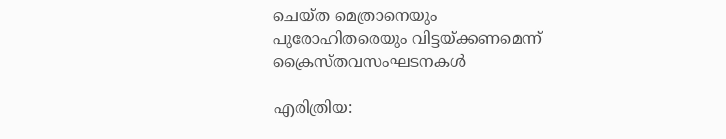ചെയ്ത മെത്രാനെയും പുരോഹിതരെയും വിട്ടയ്ക്കണമെന്ന് ക്രൈസ്തവസംഘടനകള്‍

എരിത്രിയ: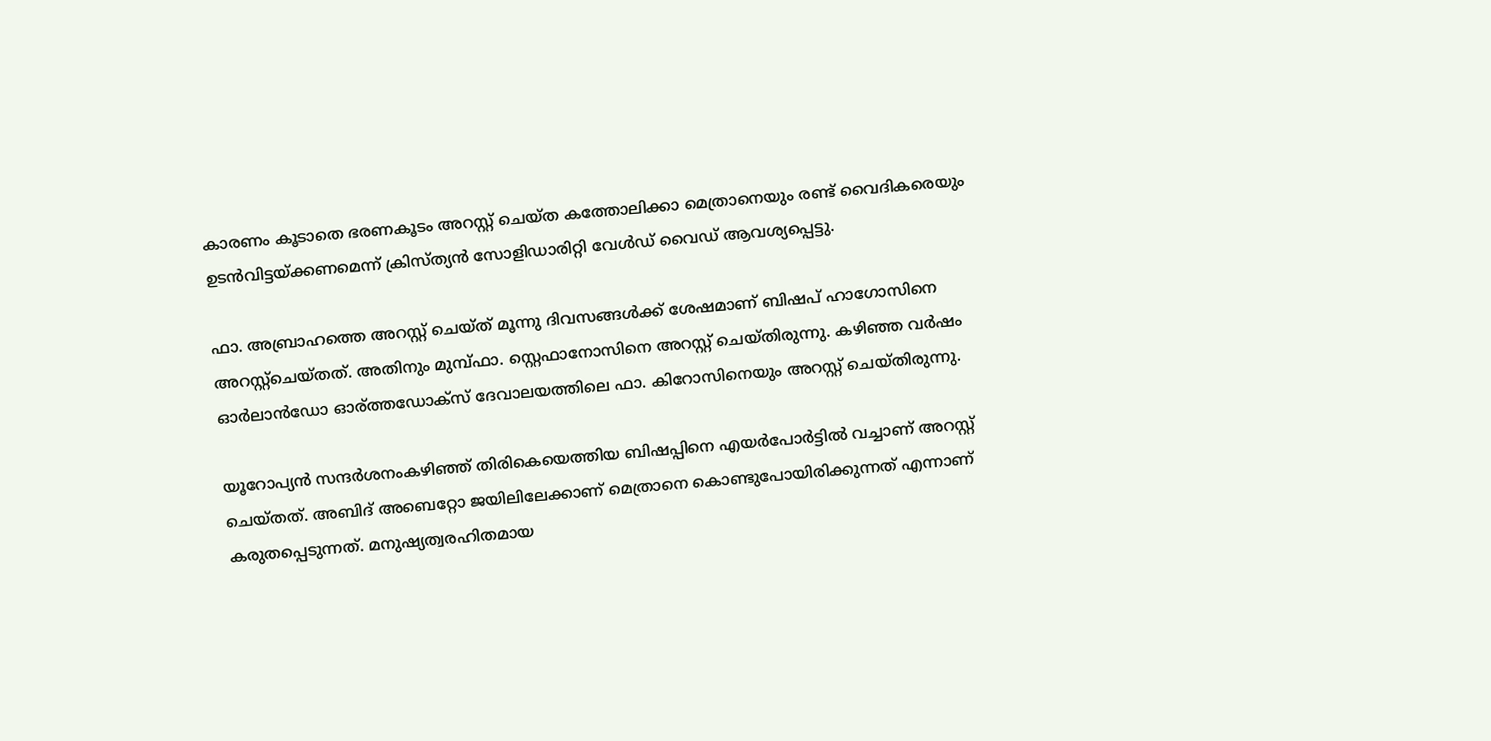കാരണം കൂടാതെ ഭരണകൂടം അറസ്റ്റ് ചെയ്ത കത്തോലിക്കാ മെത്രാനെയും രണ്ട് വൈദികരെയും ഉടന്‍വിട്ടയ്ക്കണമെന്ന് ക്രിസ്ത്യന്‍ സോളിഡാരിറ്റി വേള്‍ഡ് വൈഡ് ആവശ്യപ്പെട്ടു.

ഫാ. അബ്രാഹത്തെ അറസ്റ്റ് ചെയ്ത് മൂന്നു ദിവസങ്ങള്‍ക്ക് ശേഷമാണ് ബിഷപ് ഹാഗോസിനെ അറസ്റ്റ്‌ചെയ്തത്. അതിനും മുമ്പ്ഫാ. സ്റ്റെഫാനോസിനെ അറസ്റ്റ് ചെയ്തിരുന്നു. കഴിഞ്ഞ വര്‍ഷം ഓര്‍ലാന്‍ഡോ ഓര്ത്തഡോക്‌സ് ദേവാലയത്തിലെ ഫാ. കിറോസിനെയും അറസ്റ്റ് ചെയ്തിരുന്നു.

യൂറോപ്യന്‍ സന്ദര്‍ശനംകഴിഞ്ഞ് തിരികെയെത്തിയ ബിഷപ്പിനെ എയര്‍പോര്‍ട്ടില്‍ വച്ചാണ് അറസ്റ്റ് ചെയ്തത്. അബിദ് അബെറ്റോ ജയിലിലേക്കാണ് മെത്രാനെ കൊണ്ടുപോയിരിക്കുന്നത് എന്നാണ് കരുതപ്പെടുന്നത്. മനുഷ്യത്വരഹിതമായ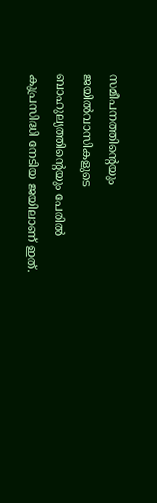സമീപനത്തിന്റെയും ജയില്‍വാസികളുടെ ബാഹുല്യത്തിന്റെയും പേരില്‍ കുപ്രസിദ്ധി നേടിയ ജയിലാണ് ഇത്.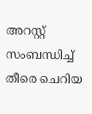അറസ്റ്റ് സംബന്ധിച്ച് തീരെ ചെറിയ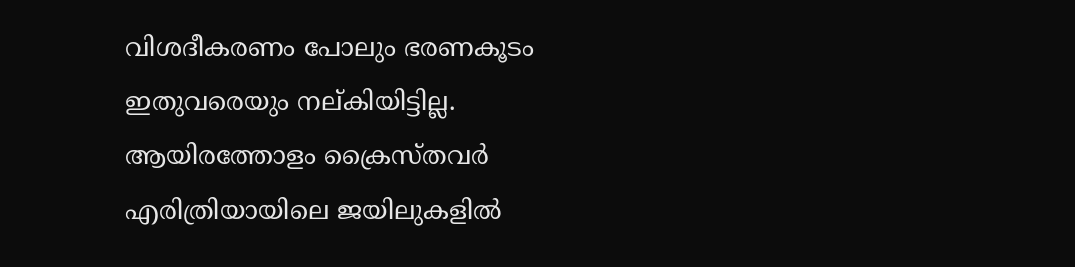വിശദീകരണം പോലും ഭരണകൂടം ഇതുവരെയും നല്കിയിട്ടില്ല. ആയിരത്തോളം ക്രൈസ്തവര്‍ എരിത്രിയായിലെ ജയിലുകളില്‍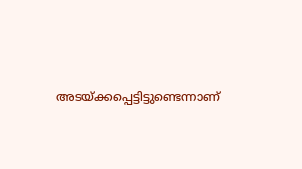അടയ്ക്കപ്പെട്ടിട്ടുണ്ടെന്നാണ്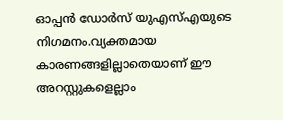ഓപ്പന്‍ ഡോര്‍സ് യുഎസ്എയുടെ നിഗമനം.വ്യക്തമായ കാരണങ്ങളില്ലാതെയാണ് ഈ അറസ്റ്റുകളെല്ലാം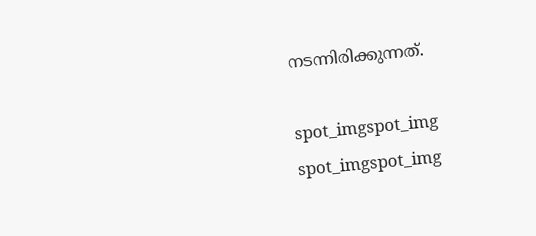നടന്നിരിക്കുന്നത്.

spot_imgspot_img
spot_imgspot_img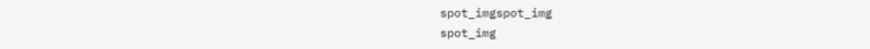spot_imgspot_img
spot_img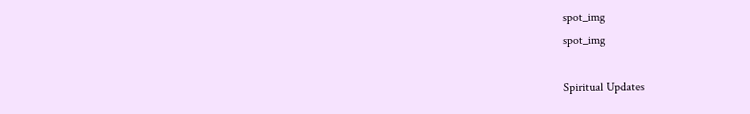spot_img
spot_img

Spiritual Updates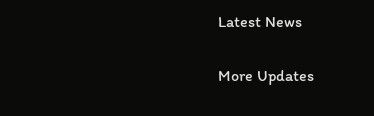Latest News

More Updates